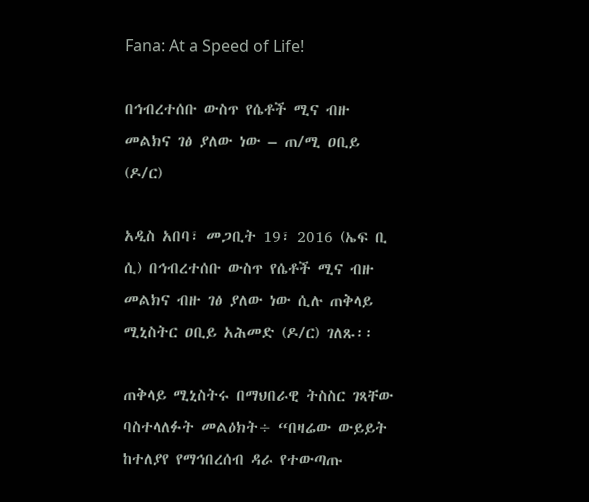Fana: At a Speed of Life!

በኅብረተሰቡ ውስጥ የሴቶች ሚና ብዙ መልክና ገፅ ያለው ነው – ጠ/ሚ ዐቢይ (ዶ/ር)

አዲስ አበባ፣ መጋቢት 19፣ 2016 (ኤፍ ቢ ሲ) በኅብረተሰቡ ውስጥ የሴቶች ሚና ብዙ መልክና ብዙ ገፅ ያለው ነው ሲሉ ጠቅላይ ሚኒስትር ዐቢይ አሕመድ (ዶ/ር) ገለጹ፡፡

ጠቅላይ ሚኒስትሩ በማህበራዊ ትስስር ገጻቸው ባስተላለፉት መልዕክት÷ “በዛሬው ውይይት ከተለያየ የማኅበረሰብ ዳራ የተውጣጡ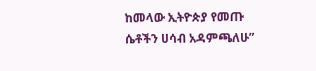ከመላው ኢትዮጵያ የመጡ ሴቶችን ሀሳብ አዳምጫለሁ”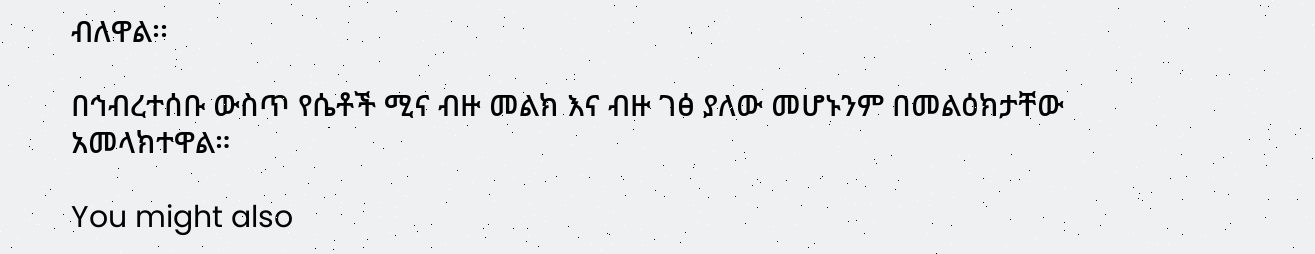ብለዋል፡፡

በኅብረተሰቡ ውስጥ የሴቶች ሚና ብዙ መልክ እና ብዙ ገፅ ያለው መሆኑንም በመልዕክታቸው አመላክተዋል።

You might also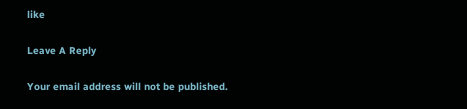like

Leave A Reply

Your email address will not be published.